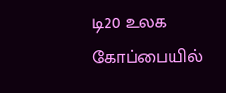டி20 உலக கோப்பையில்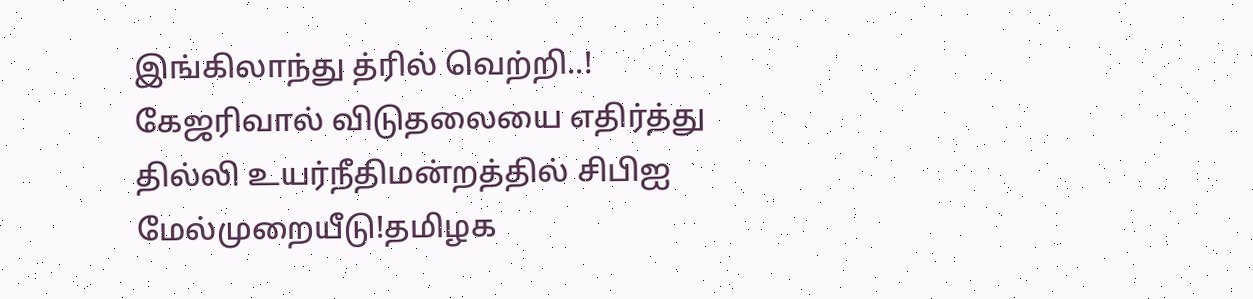இங்கிலாந்து த்ரில் வெற்றி..! கேஜரிவால் விடுதலையை எதிர்த்து தில்லி உயர்நீதிமன்றத்தில் சிபிஐ மேல்முறையீடு!தமிழக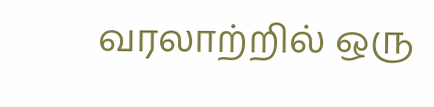வரலாற்றில் ஒரு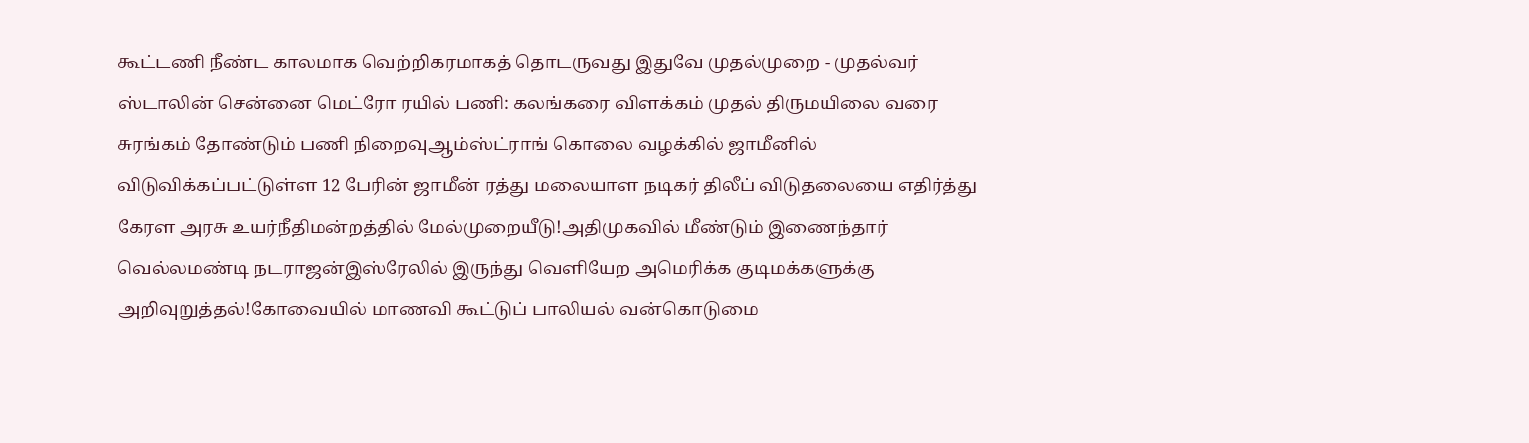கூட்டணி நீண்ட காலமாக வெற்றிகரமாகத் தொடருவது இதுவே முதல்முறை - முதல்வர் ஸ்டாலின் சென்னை மெட்ரோ ரயில் பணி: கலங்கரை விளக்கம் முதல் திருமயிலை வரை சுரங்கம் தோண்டும் பணி நிறைவுஆம்ஸ்ட்ராங் கொலை வழக்கில் ஜாமீனில் விடுவிக்கப்பட்டுள்ள 12 பேரின் ஜாமீன் ரத்து மலையாள நடிகர் திலீப் விடுதலையை எதிர்த்து கேரள அரசு உயர்நீதிமன்றத்தில் மேல்முறையீடு!அதிமுகவில் மீண்டும் இணைந்தார் வெல்லமண்டி நடராஜன்இஸ்ரேலில் இருந்து வெளியேற அமெரிக்க குடிமக்களுக்கு அறிவுறுத்தல்!கோவையில் மாணவி கூட்டுப் பாலியல் வன்கொடுமை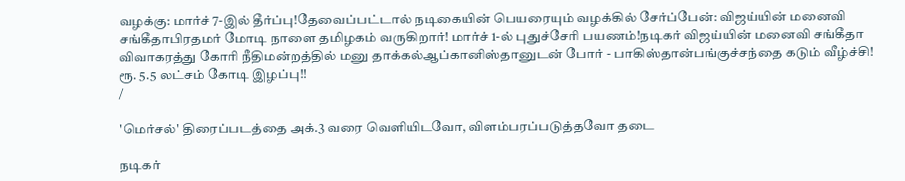வழக்கு: மார்ச் 7-இல் தீர்ப்பு!தேவைப்பட்டால் நடிகையின் பெயரையும் வழக்கில் சேர்ப்பேன்: விஜய்யின் மனைவி சங்கீதாபிரதமர் மோடி நாளை தமிழகம் வருகிறார்! மார்ச் 1-ல் புதுச்சேரி பயணம்!நடிகர் விஜய்யின் மனைவி சங்கீதா விவாகரத்து கோரி நீதிமன்றத்தில் மனு தாக்கல்ஆப்கானிஸ்தானுடன் போர் - பாகிஸ்தான்பங்குச்சந்தை கடும் வீழ்ச்சி! ரூ. 5.5 லட்சம் கோடி இழப்பு!!
/

'மெர்சல்' திரைப்படத்தை அக்.3 வரை வெளியிடவோ, விளம்பரப்படுத்தவோ தடை

நடிகர்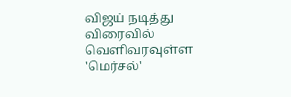விஜய் நடித்து விரைவில் வெளிவரவுள்ள 'மெர்சல்'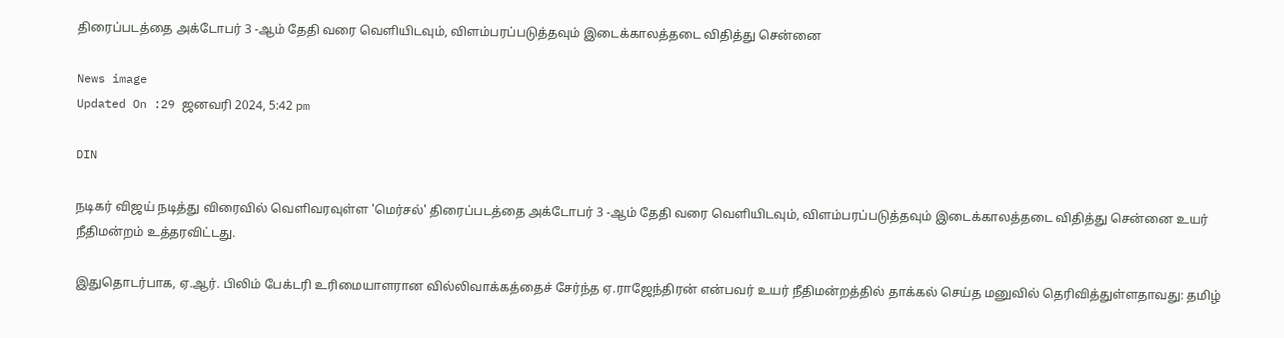திரைப்படத்தை அக்டோபர் 3 -ஆம் தேதி வரை வெளியிடவும், விளம்பரப்படுத்தவும் இடைக்காலத்தடை விதித்து சென்னை

News image
Updated On :29 ஜனவரி 2024, 5:42 pm

DIN

நடிகர் விஜய் நடித்து விரைவில் வெளிவரவுள்ள 'மெர்சல்' திரைப்படத்தை அக்டோபர் 3 -ஆம் தேதி வரை வெளியிடவும், விளம்பரப்படுத்தவும் இடைக்காலத்தடை விதித்து சென்னை உயர் நீதிமன்றம் உத்தரவிட்டது.

இதுதொடர்பாக, ஏ.ஆர். பிலிம் பேக்டரி உரிமையாளரான வில்லிவாக்கத்தைச் சேர்ந்த ஏ.ராஜேந்திரன் என்பவர் உயர் நீதிமன்றத்தில் தாக்கல் செய்த மனுவில் தெரிவித்துள்ளதாவது: தமிழ்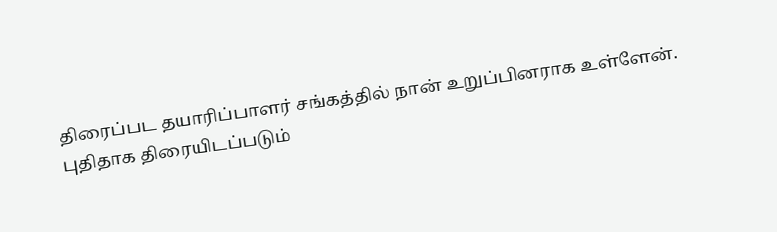திரைப்பட தயாரிப்பாளர் சங்கத்தில் நான் உறுப்பினராக உள்ளேன். புதிதாக திரையிடப்படும்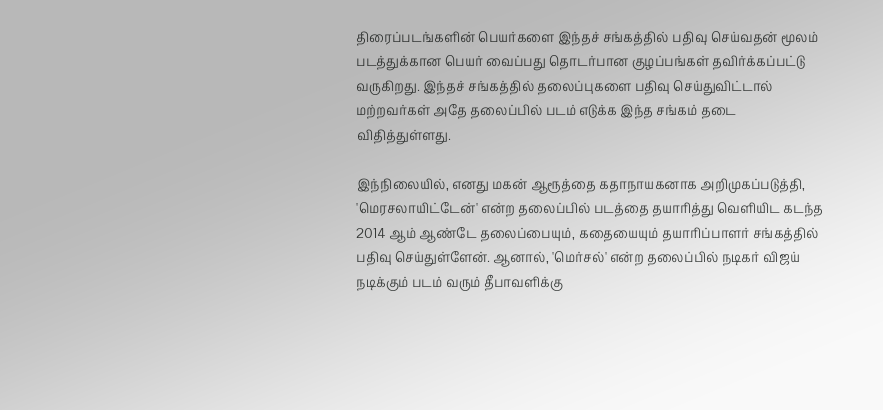திரைப்படங்களின் பெயர்களை இந்தச் சங்கத்தில் பதிவு செய்வதன் மூலம் படத்துக்கான பெயர் வைப்பது தொடர்பான குழப்பங்கள் தவிர்க்கப்பட்டு வருகிறது. இந்தச் சங்கத்தில் தலைப்புகளை பதிவு செய்துவிட்டால் மற்றவர்கள் அதே தலைப்பில் படம் எடுக்க இந்த சங்கம் தடை விதித்துள்ளது.

இந்நிலையில், எனது மகன் ஆரூத்தை கதாநாயகனாக அறிமுகப்படுத்தி, 'மெரசலாயிட்டேன்' என்ற தலைப்பில் படத்தை தயாரித்து வெளியிட கடந்த 2014 ஆம் ஆண்டே தலைப்பையும், கதையையும் தயாரிப்பாளர் சங்கத்தில் பதிவு செய்துள்ளேன். ஆனால், 'மெர்சல்' என்ற தலைப்பில் நடிகர் விஜய் நடிக்கும் படம் வரும் தீபாவளிக்கு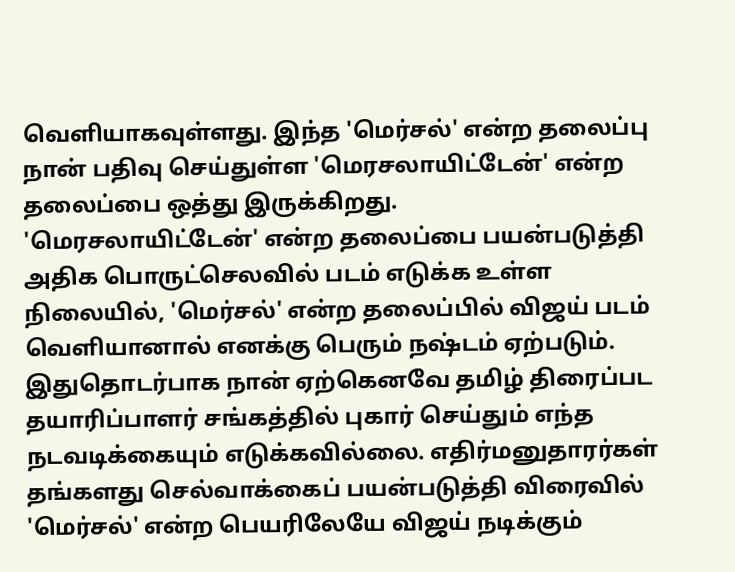வெளியாகவுள்ளது. இந்த 'மெர்சல்' என்ற தலைப்பு நான் பதிவு செய்துள்ள 'மெரசலாயிட்டேன்' என்ற தலைப்பை ஒத்து இருக்கிறது.
'மெரசலாயிட்டேன்' என்ற தலைப்பை பயன்படுத்தி அதிக பொருட்செலவில் படம் எடுக்க உள்ள நிலையில், 'மெர்சல்' என்ற தலைப்பில் விஜய் படம் வெளியானால் எனக்கு பெரும் நஷ்டம் ஏற்படும். இதுதொடர்பாக நான் ஏற்கெனவே தமிழ் திரைப்பட தயாரிப்பாளர் சங்கத்தில் புகார் செய்தும் எந்த நடவடிக்கையும் எடுக்கவில்லை. எதிர்மனுதாரர்கள் தங்களது செல்வாக்கைப் பயன்படுத்தி விரைவில் 'மெர்சல்' என்ற பெயரிலேயே விஜய் நடிக்கும்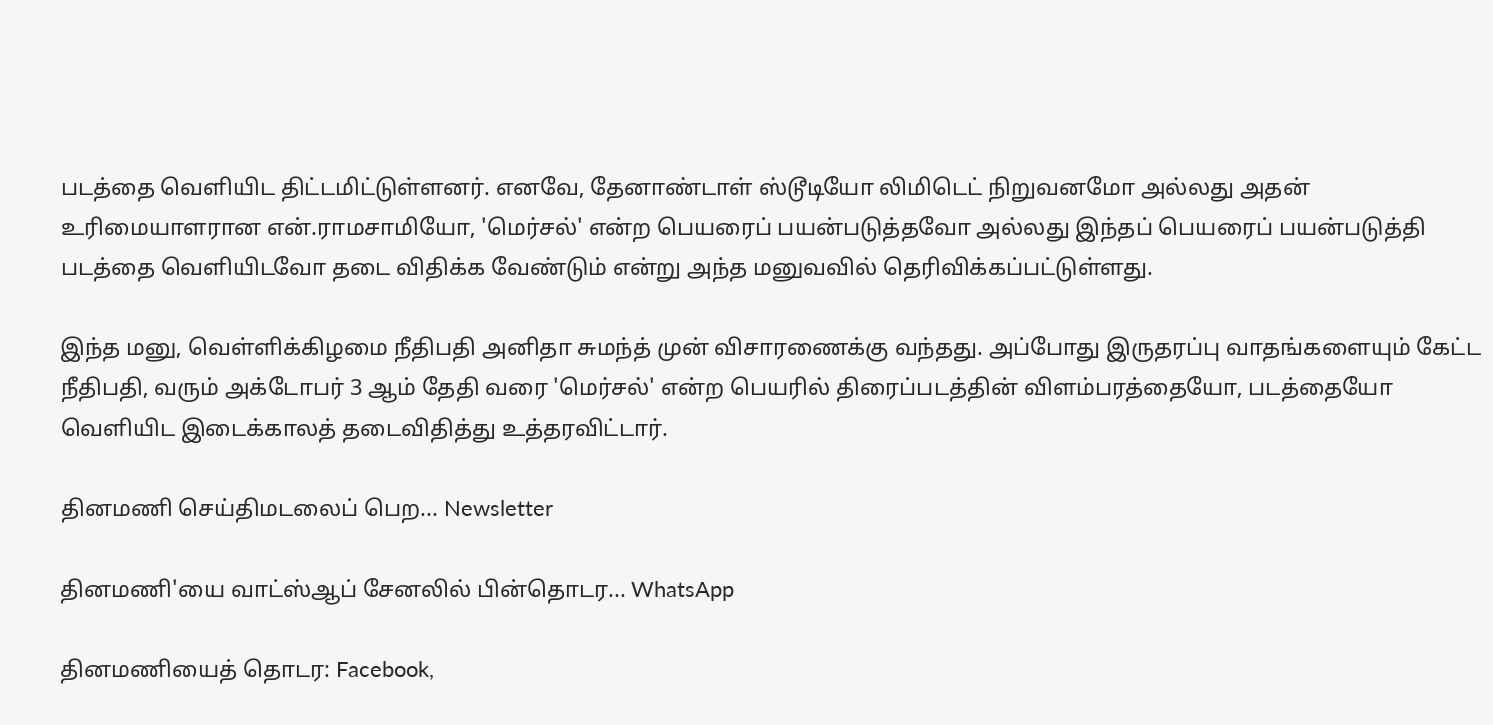படத்தை வெளியிட திட்டமிட்டுள்ளனர். எனவே, தேனாண்டாள் ஸ்டூடியோ லிமிடெட் நிறுவனமோ அல்லது அதன் உரிமையாளரான என்.ராமசாமியோ, 'மெர்சல்' என்ற பெயரைப் பயன்படுத்தவோ அல்லது இந்தப் பெயரைப் பயன்படுத்தி படத்தை வெளியிடவோ தடை விதிக்க வேண்டும் என்று அந்த மனுவவில் தெரிவிக்கப்பட்டுள்ளது.

இந்த மனு, வெள்ளிக்கிழமை நீதிபதி அனிதா சுமந்த் முன் விசாரணைக்கு வந்தது. அப்போது இருதரப்பு வாதங்களையும் கேட்ட நீதிபதி, வரும் அக்டோபர் 3 ஆம் தேதி வரை 'மெர்சல்' என்ற பெயரில் திரைப்படத்தின் விளம்பரத்தையோ, படத்தையோ வெளியிட இடைக்காலத் தடைவிதித்து உத்தரவிட்டார்.

தினமணி செய்திமடலைப் பெற... Newsletter

தினமணி'யை வாட்ஸ்ஆப் சேனலில் பின்தொடர... WhatsApp

தினமணியைத் தொடர: Facebook,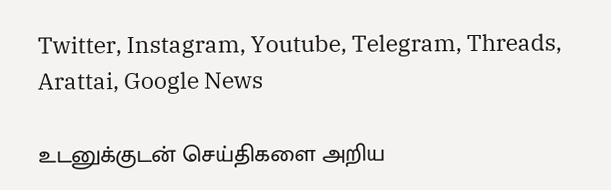Twitter, Instagram, Youtube, Telegram, Threads, Arattai, Google News

உடனுக்குடன் செய்திகளை அறிய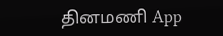தினமணி App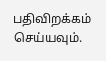பதிவிறக்கம் செய்யவும்.